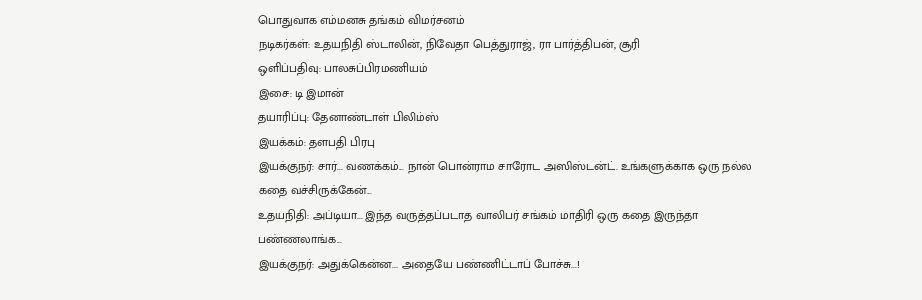பொதுவாக எம்மனசு தங்கம் விமர்சனம்
நடிகர்கள்: உதயநிதி ஸ்டாலின், நிவேதா பெத்துராஜ், ரா பார்த்திபன், சூரி
ஒளிப்பதிவு: பாலசுப்பிரமணியம்
இசை: டி இமான்
தயாரிப்பு: தேனாண்டாள் பிலிம்ஸ்
இயக்கம்: தளபதி பிரபு
இயக்குநர்: சார்... வணக்கம்... நான் பொன்ராம சாரோட அஸிஸ்டன்ட். உங்களுக்காக ஒரு நல்ல கதை வச்சிருக்கேன்...
உதயநிதி: அப்டியா... இந்த வருத்தப்படாத வாலிபர் சங்கம் மாதிரி ஒரு கதை இருந்தா பண்ணலாங்க...
இயக்குநர்: அதுக்கென்ன... அதையே பண்ணிட்டாப் போச்சு...!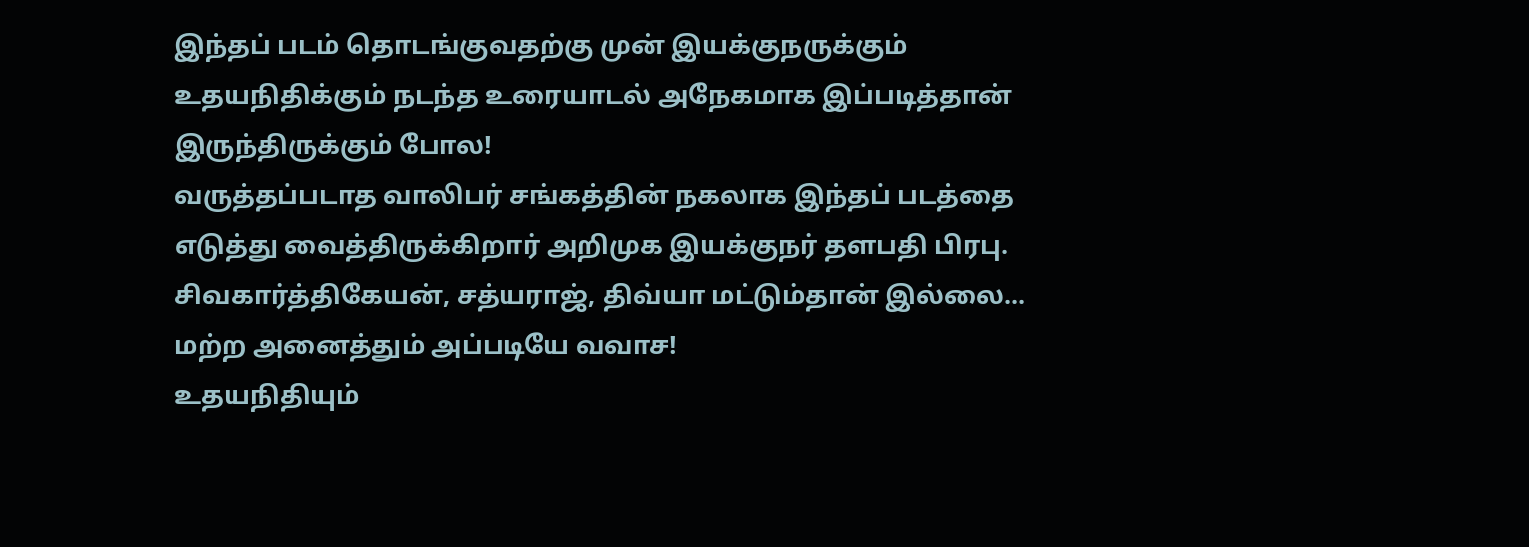இந்தப் படம் தொடங்குவதற்கு முன் இயக்குநருக்கும் உதயநிதிக்கும் நடந்த உரையாடல் அநேகமாக இப்படித்தான் இருந்திருக்கும் போல!
வருத்தப்படாத வாலிபர் சங்கத்தின் நகலாக இந்தப் படத்தை எடுத்து வைத்திருக்கிறார் அறிமுக இயக்குநர் தளபதி பிரபு. சிவகார்த்திகேயன், சத்யராஜ், திவ்யா மட்டும்தான் இல்லை... மற்ற அனைத்தும் அப்படியே வவாச!
உதயநிதியும்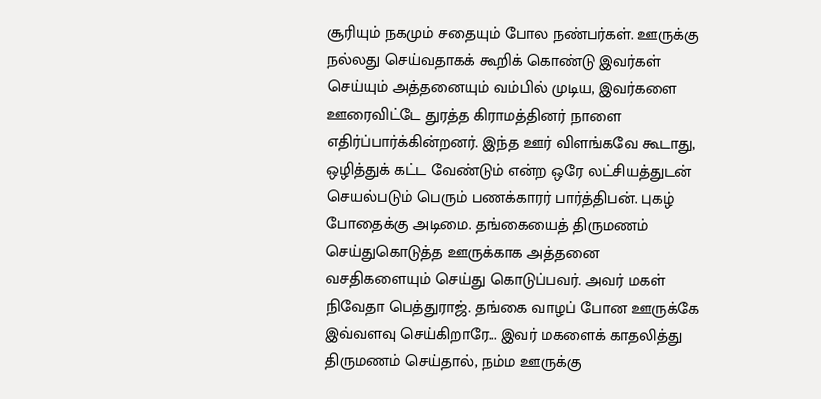சூரியும் நகமும் சதையும் போல நண்பர்கள். ஊருக்கு நல்லது செய்வதாகக் கூறிக் கொண்டு இவர்கள் செய்யும் அத்தனையும் வம்பில் முடிய, இவர்களை ஊரைவிட்டே துரத்த கிராமத்தினர் நாளை எதிர்ப்பார்க்கின்றனர். இந்த ஊர் விளங்கவே கூடாது, ஒழித்துக் கட்ட வேண்டும் என்ற ஒரே லட்சியத்துடன் செயல்படும் பெரும் பணக்காரர் பார்த்திபன். புகழ் போதைக்கு அடிமை. தங்கையைத் திருமணம் செய்துகொடுத்த ஊருக்காக அத்தனை வசதிகளையும் செய்து கொடுப்பவர். அவர் மகள் நிவேதா பெத்துராஜ். தங்கை வாழப் போன ஊருக்கே இவ்வளவு செய்கிறாரே... இவர் மகளைக் காதலித்து திருமணம் செய்தால், நம்ம ஊருக்கு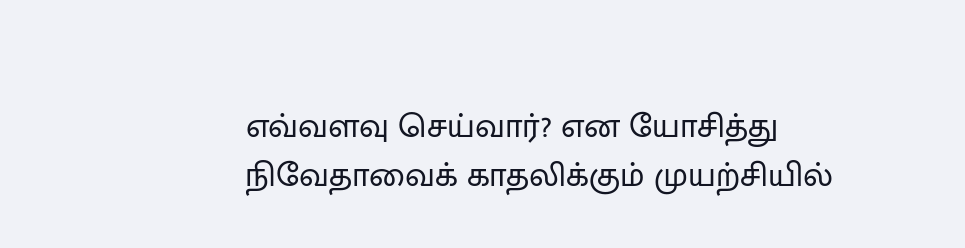எவ்வளவு செய்வார்? என யோசித்து நிவேதாவைக் காதலிக்கும் முயற்சியில்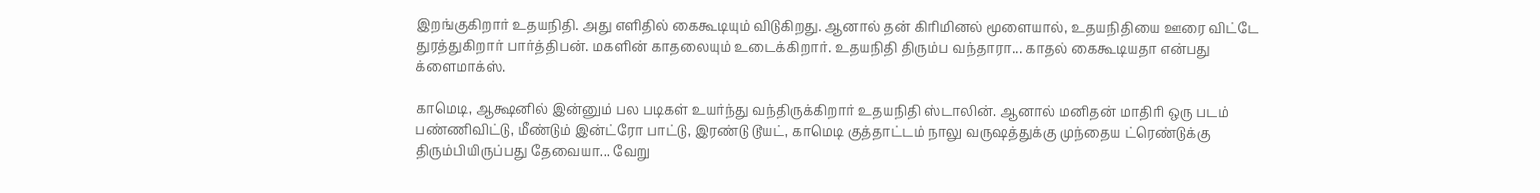இறங்குகிறார் உதயநிதி. அது எளிதில் கைகூடியும் விடுகிறது. ஆனால் தன் கிரிமினல் மூளையால், உதயநிதியை ஊரை விட்டே துரத்துகிறார் பார்த்திபன். மகளின் காதலையும் உடைக்கிறார். உதயநிதி திரும்ப வந்தாரா... காதல் கைகூடியதா என்பது க்ளைமாக்ஸ்.

காமெடி, ஆக்ஷனில் இன்னும் பல படிகள் உயர்ந்து வந்திருக்கிறார் உதயநிதி ஸ்டாலின். ஆனால் மனிதன் மாதிரி ஒரு படம் பண்ணிவிட்டு, மீண்டும் இன்ட்ரோ பாட்டு, இரண்டு டூயட், காமெடி குத்தாட்டம் நாலு வருஷத்துக்கு முந்தைய ட்ரெண்டுக்கு திரும்பியிருப்பது தேவையா... வேறு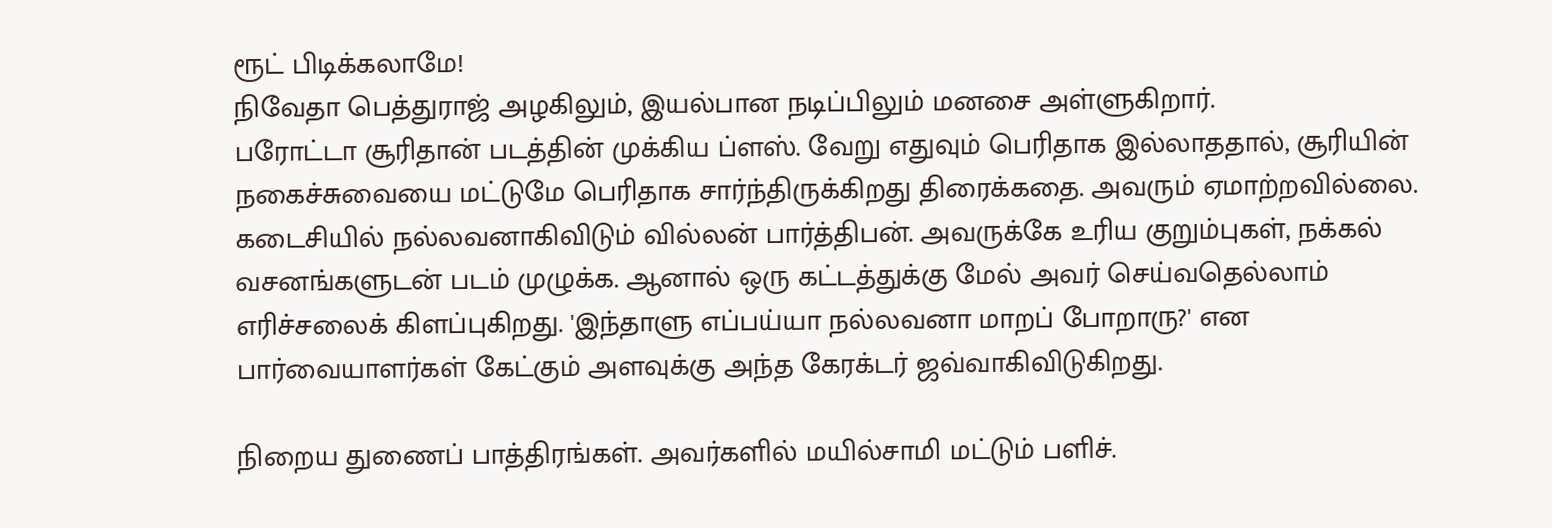ரூட் பிடிக்கலாமே!
நிவேதா பெத்துராஜ் அழகிலும், இயல்பான நடிப்பிலும் மனசை அள்ளுகிறார்.
பரோட்டா சூரிதான் படத்தின் முக்கிய ப்ளஸ். வேறு எதுவும் பெரிதாக இல்லாததால், சூரியின் நகைச்சுவையை மட்டுமே பெரிதாக சார்ந்திருக்கிறது திரைக்கதை. அவரும் ஏமாற்றவில்லை.
கடைசியில் நல்லவனாகிவிடும் வில்லன் பார்த்திபன். அவருக்கே உரிய குறும்புகள், நக்கல் வசனங்களுடன் படம் முழுக்க. ஆனால் ஒரு கட்டத்துக்கு மேல் அவர் செய்வதெல்லாம் எரிச்சலைக் கிளப்புகிறது. 'இந்தாளு எப்பய்யா நல்லவனா மாறப் போறாரு?' என பார்வையாளர்கள் கேட்கும் அளவுக்கு அந்த கேரக்டர் ஜவ்வாகிவிடுகிறது.

நிறைய துணைப் பாத்திரங்கள். அவர்களில் மயில்சாமி மட்டும் பளிச்.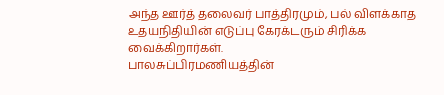அந்த ஊர்த் தலைவர் பாத்திரமும், பல் விளக்காத உதயநிதியின் எடுப்பு கேரக்டரும் சிரிக்க வைக்கிறார்கள்.
பாலசுப்பிரமணியத்தின்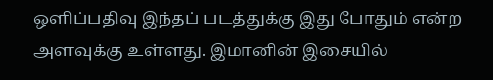ஒளிப்பதிவு இந்தப் படத்துக்கு இது போதும் என்ற அளவுக்கு உள்ளது. இமானின் இசையில்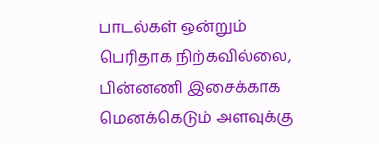பாடல்கள் ஒன்றும் பெரிதாக நிற்கவில்லை, பின்னணி இசைக்காக மெனக்கெடும் அளவுக்கு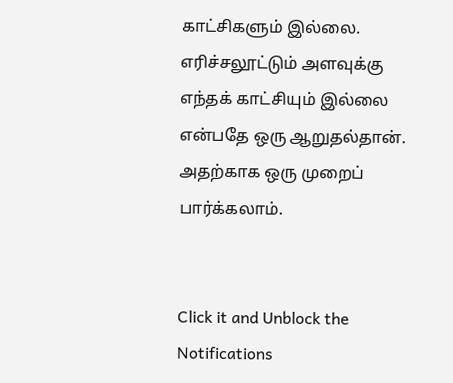காட்சிகளும் இல்லை.
எரிச்சலூட்டும் அளவுக்கு எந்தக் காட்சியும் இல்லை என்பதே ஒரு ஆறுதல்தான். அதற்காக ஒரு முறைப் பார்க்கலாம்.


Click it and Unblock the Notifications